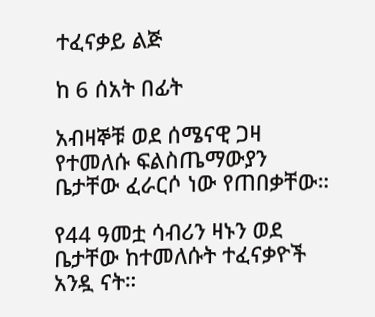ተፈናቃይ ልጅ

ከ 6 ሰአት በፊት

አብዛኞቹ ወደ ሰሜናዊ ጋዛ የተመለሱ ፍልስጤማውያን ቤታቸው ፈራርሶ ነው የጠበቃቸው።

የ44 ዓመቷ ሳብሪን ዛኑን ወደ ቤታቸው ከተመለሱት ተፈናቃዮች አንዷ ናት።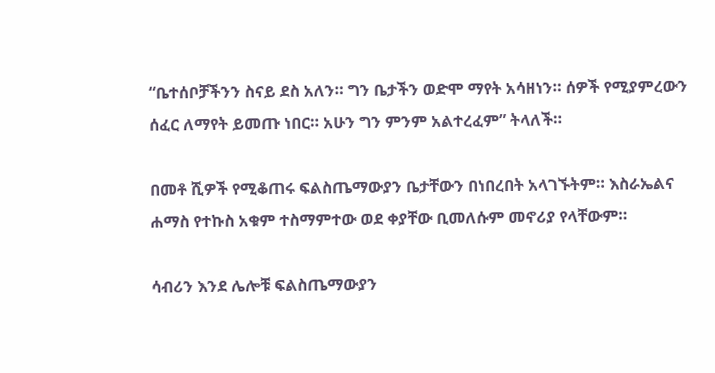“ቤተሰቦቻችንን ስናይ ደስ አለን። ግን ቤታችን ወድሞ ማየት አሳዘነን። ሰዎች የሚያምረውን ሰፈር ለማየት ይመጡ ነበር። አሁን ግን ምንም አልተረፈም” ትላለች።

በመቶ ሺዎች የሚቆጠሩ ፍልስጤማውያን ቤታቸውን በነበረበት አላገኙትም። እስራኤልና ሐማስ የተኩስ አቁም ተስማምተው ወደ ቀያቸው ቢመለሱም መኖሪያ የላቸውም።

ሳብሪን እንደ ሌሎቹ ፍልስጤማውያን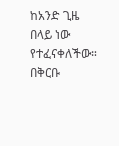ከአንድ ጊዜ በላይ ነው የተፈናቀለችው። በቅርቡ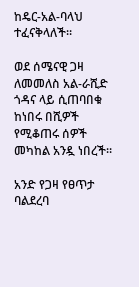ከዴር-አል-ባላህ ተፈናቅላለች።

ወደ ሰሜናዊ ጋዛ ለመመለስ አል-ራሺድ ጎዳና ላይ ሲጠባበቁ ከነበሩ በሺዎች የሚቆጠሩ ሰዎች መካከል አንዷ ነበረች።

አንድ የጋዛ የፀጥታ ባልደረባ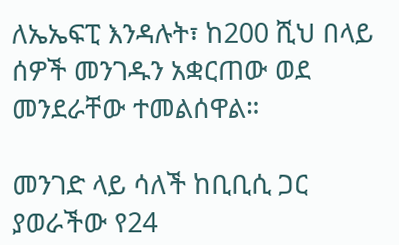ለኤኤፍፒ እንዳሉት፣ ከ200 ሺህ በላይ ሰዎች መንገዱን አቋርጠው ወደ መንደራቸው ተመልሰዋል።

መንገድ ላይ ሳለች ከቢቢሲ ጋር ያወራችው የ24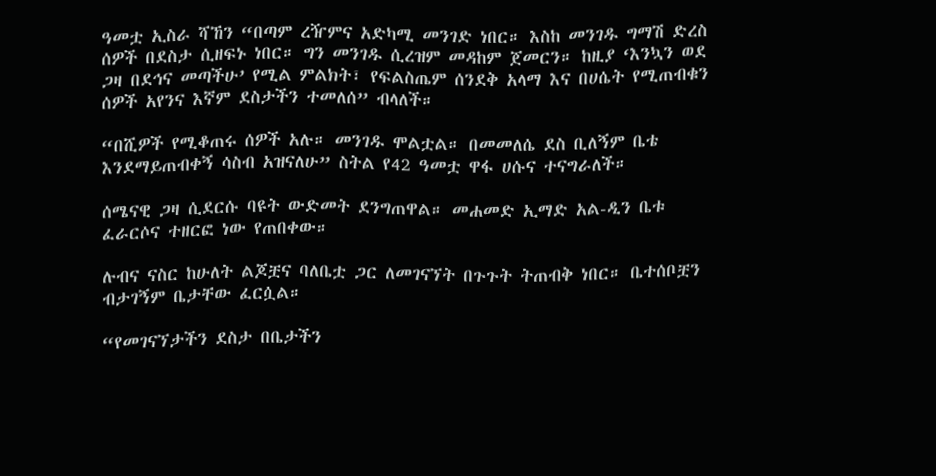ዓመቷ ኢስራ ሻኸን “በጣም ረዥምና አድካሚ መንገድ ነበር። እስከ መንገዱ ግማሽ ድረስ ሰዎች በደስታ ሲዘፍኑ ነበር። ግን መንገዱ ሲረዝም መዳከም ጀመርን። ከዚያ ‘እንኳን ወደ ጋዛ በደኅና መጣችሁ’ የሚል ምልክት፣ የፍልስጤም ሰንደቅ አላማ እና በሀሴት የሚጠብቁን ሰዎች አየንና እኛም ደስታችን ተመለሰ” ብላለች።

“በሺዎች የሚቆጠሩ ሰዎች አሉ። መንገዱ ሞልቷል። በመመለሴ ደስ ቢለኝም ቤቴ እንደማይጠብቀኝ ሳስብ አዝናለሁ” ስትል የ42 ዓመቷ ዋፋ ሀሱና ተናግራለች።

ሰሜናዊ ጋዛ ሲደርሱ ባዩት ውድመት ደንግጠዋል። መሐመድ ኢማድ አል-ዲን ቤቱ ፈራርሶና ተዘርፎ ነው የጠበቀው።

ሉብና ናስር ከሁለት ልጆቿና ባለቤቷ ጋር ለመገናኘት በጉጉት ትጠብቅ ነበር። ቤተሰቦቿን ብታገኝም ቤታቸው ፈርሷል።

“የመገናኘታችን ደስታ በቤታችን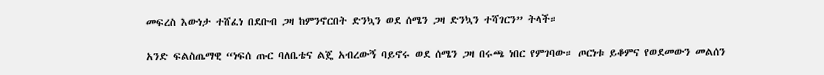መፍረስ እውነታ ተሸፈነ በደቡብ ጋዛ ከምንኖርበት ድንኳን ወደ ሰሜን ጋዛ ድንኳን ተሻገርን” ትላች።

አንድ ፍልስጤማዊ “ነፍሰ ጡር ባለቤቴና ልጄ አብረውኝ ባይኖሩ ወደ ሰሜን ጋዛ በሩጫ ነበር የምገባው። ጦርነቱ ይቆምና የወደመውን መልሰን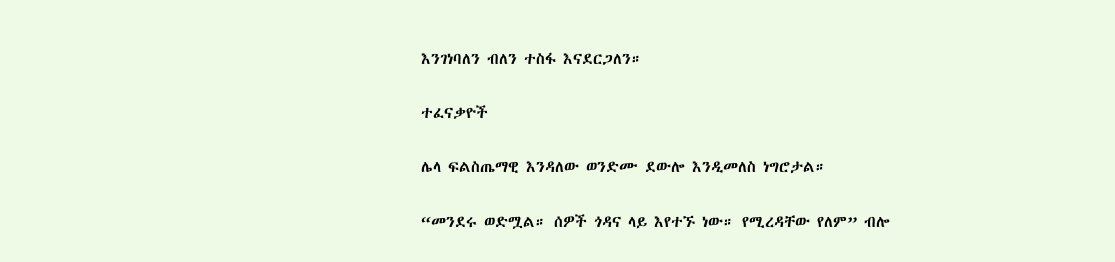እንገነባለን ብለን ተስፋ እናደርጋለን።

ተፈናቃዮች

ሌላ ፍልስጤማዊ እንዳለው ወንድሙ ደውሎ እንዲመለስ ነግሮታል።

“መንደሩ ወድሟል። ሰዎች ጎዳና ላይ እየተኙ ነው። የሚረዳቸው የለም” ብሎ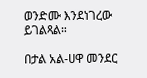ወንድሙ እንደነገረው ይገልጻል።

በታል አል-ሀዋ መንደር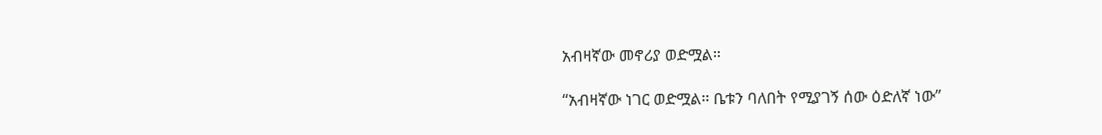አብዛኛው መኖሪያ ወድሟል።

“አብዛኛው ነገር ወድሟል። ቤቱን ባለበት የሚያገኝ ሰው ዕድለኛ ነው”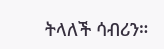ትላለች ሳብሪን።